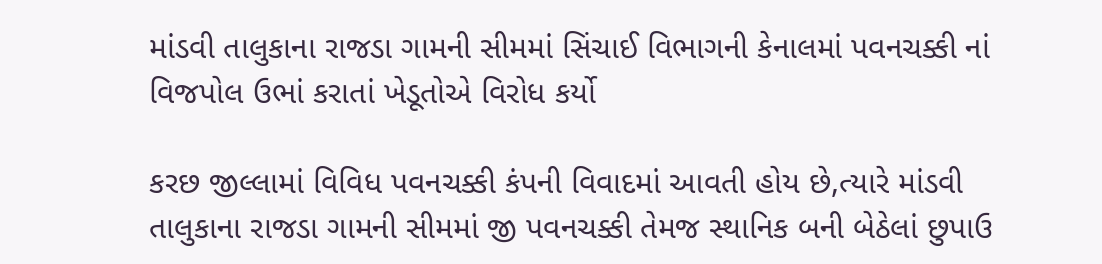માંડવી તાલુકાના રાજડા ગામની સીમમાં સિંચાઈ વિભાગની કેનાલમાં પવનચક્કી નાં વિજપોલ ઉભાં કરાતાં ખેડૂતોએ વિરોધ કર્યો

કરછ જીલ્લામાં વિવિધ પવનચક્કી કંપની વિવાદમાં આવતી હોય છે,ત્યારે માંડવી તાલુકાના રાજડા ગામની સીમમાં જી પવનચક્કી તેમજ સ્થાનિક બની બેઠેલાં છુપાઉ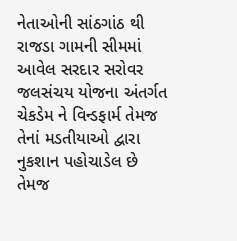નેતાઓની સાંઠગાંઠ થી રાજડા ગામની સીમમાં આવેલ સરદાર સરોવર જલસંચય યોજના અંતર્ગત ચેકડેમ ને વિન્ડફાર્મ તેમજ તેનાં મડતીયાઓ દ્વારા નુકશાન પહોચાડેલ છે તેમજ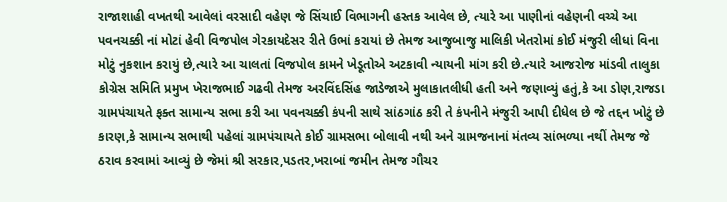રાજાશાહી વખતથી આવેલાં વરસાદી વહેણ જે સિંચાઈ વિભાગની હસ્તક આવેલ છે, ત્યારે આ પાણીનાં વહેણની વચ્ચે આ પવનચક્કી નાં મોટાં હેવી વિજપોલ ગેરકાયદેસર રીતે ઉભાં કરાયાં છે તેમજ આજુબાજુ માલિકી ખેતરોમાં કોઈ મંજુરી લીધાં વિના મોટું નુકશાન કરાયું છે,ત્યારે આ ચાલતાં વિજપોલ કામને ખેડૂતોએ અટકાવી ન્યાયની માંગ કરી છે.ત્યારે આજરોજ માંડવી તાલુકા કોગ્રેસ સમિતિ પ્રમુખ ખેરાજભાઈ ગઢવી તેમજ અરવિંદસિંહ જાડેજાએ મુલાકાતલીધી હતી અને જણાવ્યું હતું,કે આ ડોણ,રાજડા ગ્રામપંચાયતે ફક્ત સામાન્ય સભા કરી આ પવનચક્કી કંપની સાથે સાંઠગાંઠ કરી તે કંપનીને મંજુરી આપી દીધેલ છે જે તદ્દન ખોટું છે કારણ,કે સામાન્ય સભાથી પહેલાં ગ્રામપંચાયતે કોઈ ગ્રામસભા બોલાવી નથી અને ગ્રામજનાનાં મંતવ્ય સાંભળ્યા નથીં તેમજ જે ઠરાવ કરવામાં આવ્યું છે જેમાં શ્રી સરકાર,પડતર,ખરાબાં જમીન તેમજ ગૌચર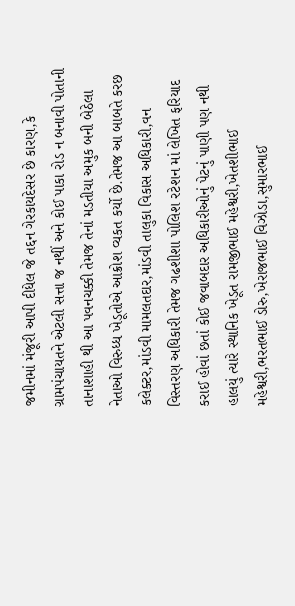જમીનમાં મંજૂરી આપી દીધેલ જે તદ્દન ગેરકાયદેસર છે કારણ,કે ગ્રામપંચાયતને એટલી સત્તા જ નથીં અને કોઈ પાકા રોડ ન બનાવી પોતાની તાનાશાહી થી આ પવનચક્કી તેમજ તેનાં મડતીયા અમુક બની બેઠેલા નેતાઓ વિરુધ્ધ ખેડૂતોએ આક્રોશ વ્યકત કર્યો છે.તેમજ આ બાબતે કરછ કલેક્ટર,માંડવી મામલતદાર,માંડવી તાલુકા વિકાસ અધિકારી,વન વિસ્તરણ અધિકારી તેમજ ગઢશીશા પોલિશ રટેશન માં લેખિત ફરિયાદ કરાઈ હોવાં છતાં કોઈ જવાબદાર અધિકારીઓનું પેટનું પાણી પણ નથી હાલયું ત્યારે સ્થાનિક ખેડૂત રામજીભાઈ મહેશ્વરી,ખેતશીભાઈ મહેશ્વરી,ભરતભાઈ ડોરુ,ખેરાજભાઈ વિઝોડા,સુમારભાઈ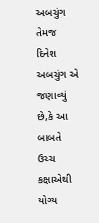અબચુંગ તેમજ દિનેશ અબચુંગ એ જણાવ્યું છે,કે આ બાબતે ઉચ્ચ કક્ષાએથી યોગ્ય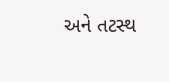અને તટસ્થ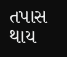તપાસ થાય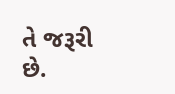તે જરૂરી છે.